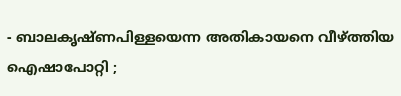- ബാലകൃഷ്ണപിള്ളയെന്ന അതികായനെ വീഴ്ത്തിയ ഐഷാപോറ്റി ;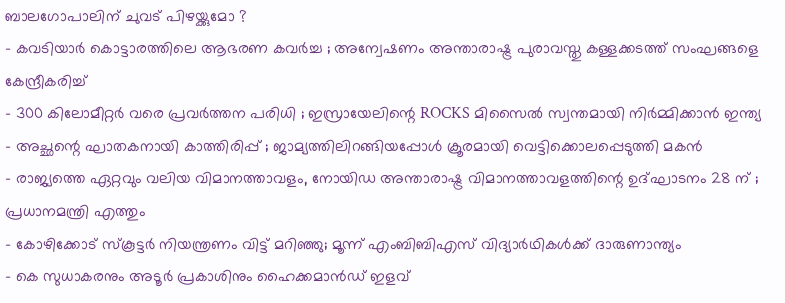ബാലഗോപാലിന് ചുവട് പിഴയ്ക്കുമോ ?
- കവടിയാർ കൊട്ടാരത്തിലെ ആഭരണ കവർച്ച ; അന്വേഷണം അന്താരാഷ്ട്ര പുരാവസ്തു കള്ളക്കടത്ത് സംഘങ്ങളെ കേന്ദ്രീകരിച്ച്
- 300 കിലോമീറ്റർ വരെ പ്രവർത്തന പരിധി ; ഇസ്രായേലിന്റെ ROCKS മിസൈൽ സ്വന്തമായി നിർമ്മിക്കാൻ ഇന്ത്യ
- അച്ഛന്റെ ഘാതകനായി കാത്തിരിപ്പ് ; ജാമ്യത്തിലിറങ്ങിയപ്പോൾ ക്രൂരമായി വെട്ടിക്കൊലപ്പെടുത്തി മകൻ
- രാജ്യത്തെ ഏറ്റവും വലിയ വിമാനത്താവളം, നോയിഡ അന്താരാഷ്ട്ര വിമാനത്താവളത്തിന്റെ ഉദ്ഘാടനം 28 ന് ; പ്രധാനമന്ത്രി എത്തും
- കോഴിക്കോട് സ്കൂട്ടർ നിയന്ത്രണം വിട്ട് മറിഞ്ഞു; മൂന്ന് എംബിബിഎസ് വിദ്യാർഥികൾക്ക് ദാരുണാന്ത്യം
- കെ സുധാകരനും അടൂർ പ്രകാശിനും ഹൈക്കമാൻഡ് ഇളവ്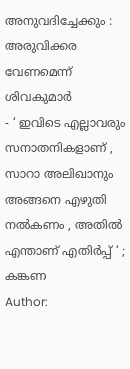അനുവദിച്ചേക്കും : അരുവിക്കര വേണമെന്ന് ശിവകുമാർ
- ‘ ഇവിടെ എല്ലാവരും സനാതനികളാണ് , സാറാ അലിഖാനും അങ്ങനെ എഴുതി നൽകണം , അതിൽ എന്താണ് എതിർപ്പ് ‘ ; കങ്കണ
Author: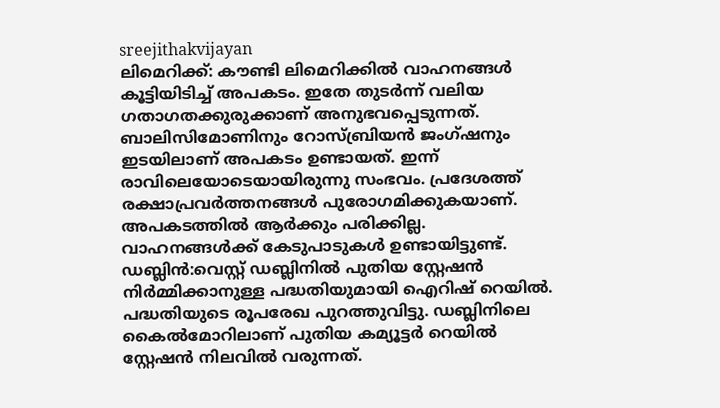sreejithakvijayan
ലിമെറിക്ക്: കൗണ്ടി ലിമെറിക്കിൽ വാഹനങ്ങൾ കൂട്ടിയിടിച്ച് അപകടം. ഇതേ തുടർന്ന് വലിയ ഗതാഗതക്കുരുക്കാണ് അനുഭവപ്പെടുന്നത്. ബാലിസിമോണിനും റോസ്ബ്രിയൻ ജംഗ്ഷനും ഇടയിലാണ് അപകടം ഉണ്ടായത്. ഇന്ന് രാവിലെയോടെയായിരുന്നു സംഭവം. പ്രദേശത്ത് രക്ഷാപ്രവർത്തനങ്ങൾ പുരോഗമിക്കുകയാണ്. അപകടത്തിൽ ആർക്കും പരിക്കില്ല. വാഹനങ്ങൾക്ക് കേടുപാടുകൾ ഉണ്ടായിട്ടുണ്ട്.
ഡബ്ലിൻ:വെസ്റ്റ് ഡബ്ലിനിൽ പുതിയ സ്റ്റേഷൻ നിർമ്മിക്കാനുള്ള പദ്ധതിയുമായി ഐറിഷ് റെയിൽ. പദ്ധതിയുടെ രൂപരേഖ പുറത്തുവിട്ടു. ഡബ്ലിനിലെ കൈൽമോറിലാണ് പുതിയ കമ്യൂട്ടർ റെയിൽ സ്റ്റേഷൻ നിലവിൽ വരുന്നത്.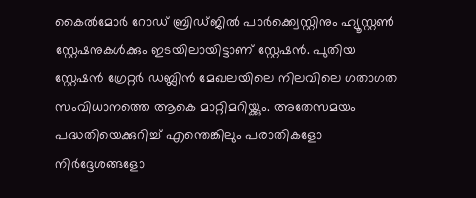കൈൽമോർ റോഡ് ബ്രിഡ്ജിൽ പാർക്ക്വെസ്റ്റിനും ഹ്യൂസ്റ്റൺ സ്റ്റേഷനുകൾക്കും ഇടയിലായിട്ടാണ് സ്റ്റേഷൻ. പുതിയ സ്റ്റേഷൻ ഗ്രേറ്റർ ഡബ്ലിൻ മേഖലയിലെ നിലവിലെ ഗതാഗത സംവിധാനത്തെ ആകെ മാറ്റിമറിയ്ക്കും. അതേസമയം പദ്ധതിയെക്കുറിച്ച് എന്തെങ്കിലും പരാതികളോ നിർദ്ദേശങ്ങളോ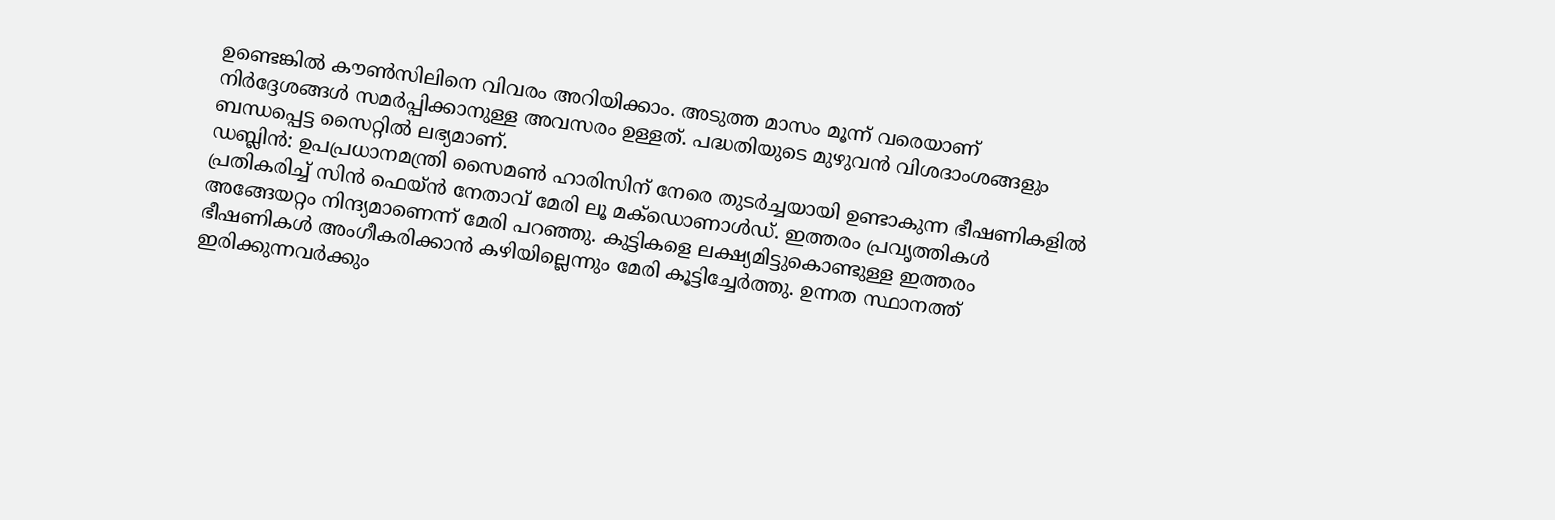ഉണ്ടെങ്കിൽ കൗൺസിലിനെ വിവരം അറിയിക്കാം. അടുത്ത മാസം മൂന്ന് വരെയാണ് നിർദ്ദേശങ്ങൾ സമർപ്പിക്കാനുള്ള അവസരം ഉള്ളത്. പദ്ധതിയുടെ മുഴുവൻ വിശദാംശങ്ങളും ബന്ധപ്പെട്ട സൈറ്റിൽ ലഭ്യമാണ്.
ഡബ്ലിൻ: ഉപപ്രധാനമന്ത്രി സൈമൺ ഹാരിസിന് നേരെ തുടർച്ചയായി ഉണ്ടാകുന്ന ഭീഷണികളിൽ പ്രതികരിച്ച് സിൻ ഫെയ്ൻ നേതാവ് മേരി ലൂ മക്ഡൊണാൾഡ്. ഇത്തരം പ്രവൃത്തികൾ അങ്ങേയറ്റം നിന്ദ്യമാണെന്ന് മേരി പറഞ്ഞു. കുട്ടികളെ ലക്ഷ്യമിട്ടുകൊണ്ടുള്ള ഇത്തരം ഭീഷണികൾ അംഗീകരിക്കാൻ കഴിയില്ലെന്നും മേരി കൂട്ടിച്ചേർത്തു. ഉന്നത സ്ഥാനത്ത് ഇരിക്കുന്നവർക്കും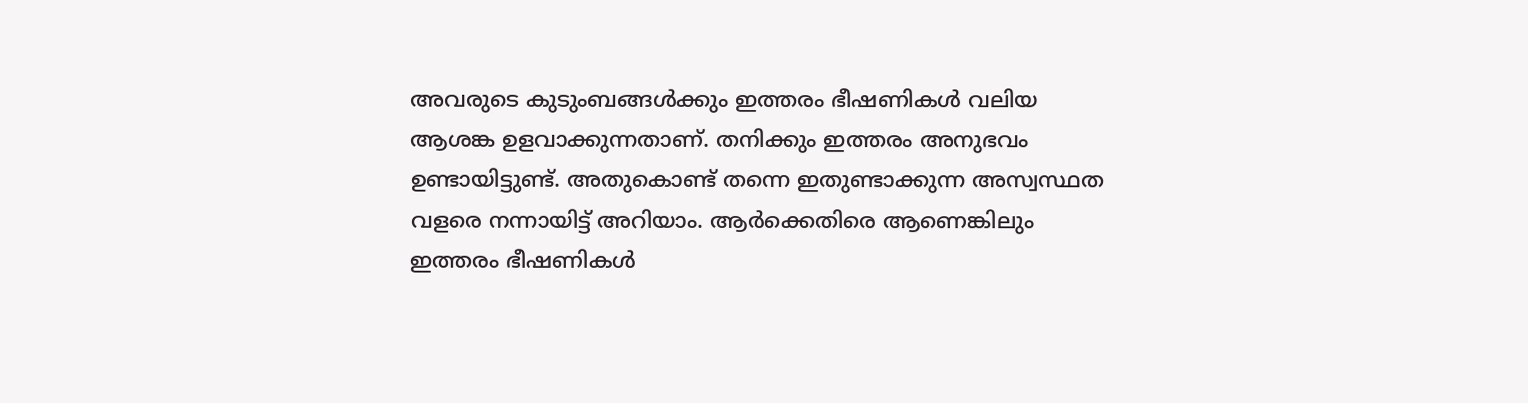അവരുടെ കുടുംബങ്ങൾക്കും ഇത്തരം ഭീഷണികൾ വലിയ ആശങ്ക ഉളവാക്കുന്നതാണ്. തനിക്കും ഇത്തരം അനുഭവം ഉണ്ടായിട്ടുണ്ട്. അതുകൊണ്ട് തന്നെ ഇതുണ്ടാക്കുന്ന അസ്വസ്ഥത വളരെ നന്നായിട്ട് അറിയാം. ആർക്കെതിരെ ആണെങ്കിലും ഇത്തരം ഭീഷണികൾ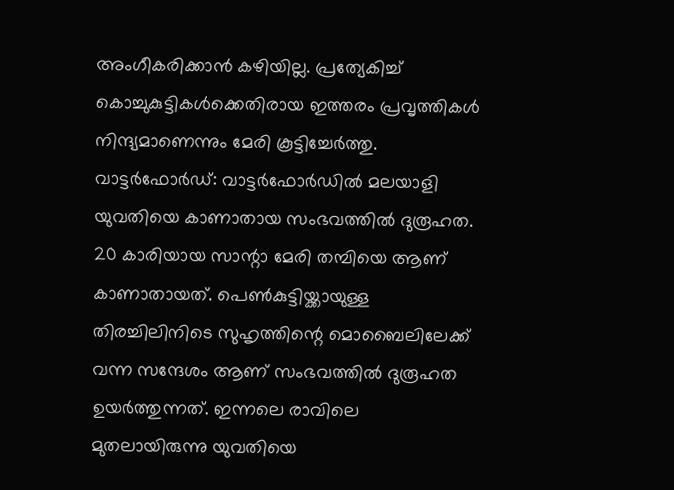അംഗീകരിക്കാൻ കഴിയില്ല. പ്രത്യേകിച്ച് കൊച്ചുകുട്ടികൾക്കെതിരായ ഇത്തരം പ്രവൃത്തികൾ നിന്ദ്യമാണെന്നും മേരി കൂട്ടിച്ചേർത്തു.
വാട്ടർഫോർഡ്: വാട്ടർഫോർഡിൽ മലയാളി യുവതിയെ കാണാതായ സംഭവത്തിൽ ദുരൂഹത. 20 കാരിയായ സാന്റാ മേരി തമ്പിയെ ആണ് കാണാതായത്. പെൺകുട്ടിയ്ക്കായുള്ള തിരച്ചിലിനിടെ സുഹൃത്തിന്റെ മൊബൈലിലേക്ക് വന്ന സന്ദേശം ആണ് സംഭവത്തിൽ ദുരൂഹത ഉയർത്തുന്നത്. ഇന്നലെ രാവിലെ മുതലായിരുന്നു യുവതിയെ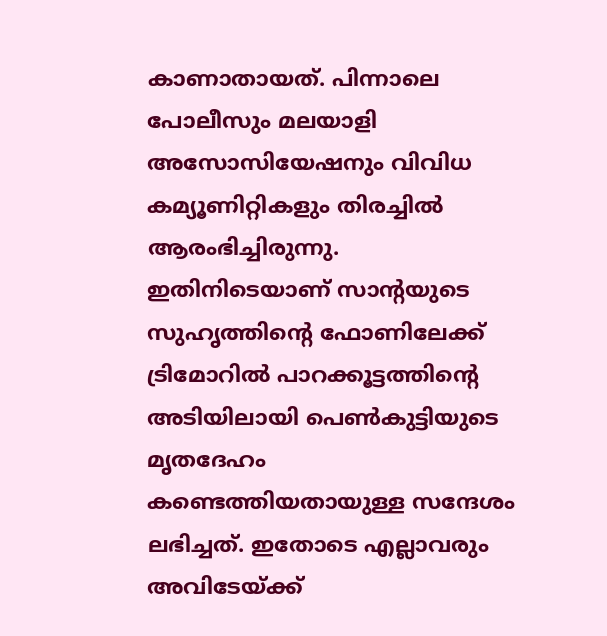കാണാതായത്. പിന്നാലെ പോലീസും മലയാളി അസോസിയേഷനും വിവിധ കമ്യൂണിറ്റികളും തിരച്ചിൽ ആരംഭിച്ചിരുന്നു. ഇതിനിടെയാണ് സാന്റയുടെ സുഹൃത്തിന്റെ ഫോണിലേക്ക് ട്രിമോറിൽ പാറക്കൂട്ടത്തിന്റെ അടിയിലായി പെൺകുട്ടിയുടെ മൃതദേഹം കണ്ടെത്തിയതായുള്ള സന്ദേശം ലഭിച്ചത്. ഇതോടെ എല്ലാവരും അവിടേയ്ക്ക്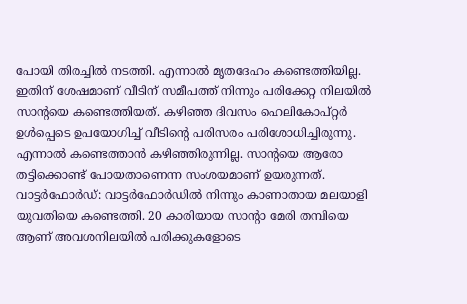പോയി തിരച്ചിൽ നടത്തി. എന്നാൽ മൃതദേഹം കണ്ടെത്തിയില്ല. ഇതിന് ശേഷമാണ് വീടിന് സമീപത്ത് നിന്നും പരിക്കേറ്റ നിലയിൽ സാന്റയെ കണ്ടെത്തിയത്. കഴിഞ്ഞ ദിവസം ഹെലികോപ്റ്റർ ഉൾപ്പെടെ ഉപയോഗിച്ച് വീടിന്റെ പരിസരം പരിശോധിച്ചിരുന്നു. എന്നാൽ കണ്ടെത്താൻ കഴിഞ്ഞിരുന്നില്ല. സാന്റയെ ആരോ തട്ടിക്കൊണ്ട് പോയതാണെന്ന സംശയമാണ് ഉയരുന്നത്.
വാട്ടർഫോർഡ്: വാട്ടർഫോർഡിൽ നിന്നും കാണാതായ മലയാളി യുവതിയെ കണ്ടെത്തി. 20 കാരിയായ സാന്റാ മേരി തമ്പിയെ ആണ് അവശനിലയിൽ പരിക്കുകളോടെ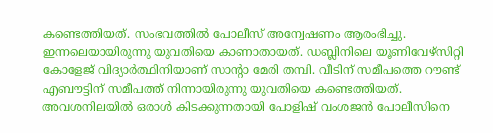കണ്ടെത്തിയത്. സംഭവത്തിൽ പോലീസ് അന്വേഷണം ആരംഭിച്ചു. ഇന്നലെയായിരുന്നു യുവതിയെ കാണാതായത്. ഡബ്ലിനിലെ യൂണിവേഴ്സിറ്റി കോളേജ് വിദ്യാർത്ഥിനിയാണ് സാന്റാ മേരി തമ്പി. വീടിന് സമീപത്തെ റൗണ്ട് എബൗട്ടിന് സമീപത്ത് നിന്നായിരുന്നു യുവതിയെ കണ്ടെത്തിയത്. അവശനിലയിൽ ഒരാൾ കിടക്കുന്നതായി പോളിഷ് വംശജൻ പോലീസിനെ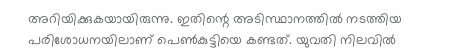അറിയിക്കുകയായിരുന്നു. ഇതിന്റെ അടിസ്ഥാനത്തിൽ നടത്തിയ പരിശോധനയിലാണ് പെൺകുട്ടിയെ കണ്ടത്. യുവതി നിലവിൽ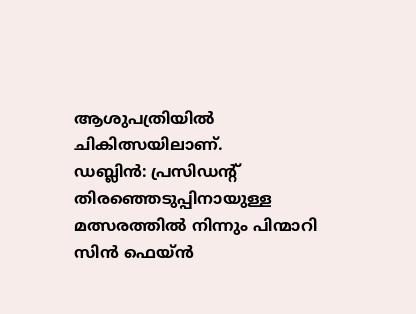ആശുപത്രിയിൽ ചികിത്സയിലാണ്.
ഡബ്ലിൻ: പ്രസിഡന്റ് തിരഞ്ഞെടുപ്പിനായുള്ള മത്സരത്തിൽ നിന്നും പിന്മാറി സിൻ ഫെയ്ൻ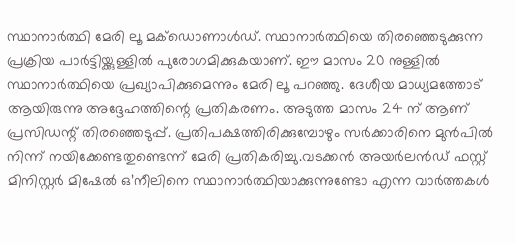സ്ഥാനാർത്ഥി മേരി ലൂ മക്ഡൊണാൾഡ്. സ്ഥാനാർത്ഥിയെ തിരഞ്ഞെടുക്കുന്ന പ്രക്രിയ പാർട്ടിയ്ക്കുള്ളിൽ പുരോഗമിക്കുകയാണ്. ഈ മാസം 20 നുള്ളിൽ സ്ഥാനാർത്ഥിയെ പ്രഖ്യാപിക്കുമെന്നും മേരി ലൂ പറഞ്ഞു. ദേശീയ മാധ്യമത്തോട് ആയിരുന്നു അദ്ദേഹത്തിന്റെ പ്രതികരണം. അടുത്ത മാസം 24 ന് ആണ് പ്രസിഡന്റ് തിരഞ്ഞെടുപ്പ്. പ്രതിപക്ഷത്തിരിക്കുമ്പോഴും സർക്കാരിനെ മുൻപിൽ നിന്ന് നയിക്കേണ്ടതുണ്ടെന്ന് മേരി പ്രതികരിച്ചു.വടക്കൻ അയർലൻഡ് ഫസ്റ്റ് മിനിസ്റ്റർ മിഷേൽ ഒ’നീലിനെ സ്ഥാനാർത്ഥിയാക്കുന്നുണ്ടോ എന്ന വാർത്തകൾ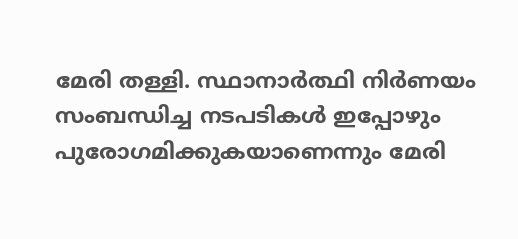മേരി തള്ളി. സ്ഥാനാർത്ഥി നിർണയം സംബന്ധിച്ച നടപടികൾ ഇപ്പോഴും പുരോഗമിക്കുകയാണെന്നും മേരി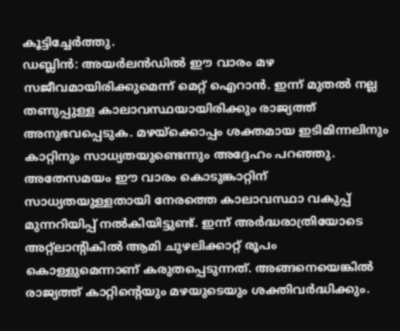കൂട്ടിച്ചേർത്തു.
ഡബ്ലിൻ: അയർലൻഡിൽ ഈ വാരം മഴ സജീവമായിരിക്കുമെന്ന് മെറ്റ് ഐറാൻ. ഇന്ന് മുതൽ നല്ല തണുപ്പുള്ള കാലാവസ്ഥയായിരിക്കും രാജ്യത്ത് അനുഭവപ്പെടുക. മഴയ്ക്കൊപ്പം ശക്തമായ ഇടിമിന്നലിനും കാറ്റിനും സാധ്യതയുണ്ടെന്നും അദ്ദേഹം പറഞ്ഞു. അതേസമയം ഈ വാരം കൊടുങ്കാറ്റിന് സാധ്യതയുള്ളതായി നേരത്തെ കാലാവസ്ഥാ വകുപ്പ് മുന്നറിയിപ്പ് നൽകിയിട്ടുണ്ട്. ഇന്ന് അർദ്ധരാത്രിയോടെ അറ്റ്ലാന്റികിൽ ആമി ചുഴലിക്കാറ്റ് രൂപം കൊള്ളുമെന്നാണ് കരുതപ്പെടുന്നത്. അങ്ങനെയെങ്കിൽ രാജ്യത്ത് കാറ്റിന്റെയും മഴയുടെയും ശക്തിവർദ്ധിക്കും.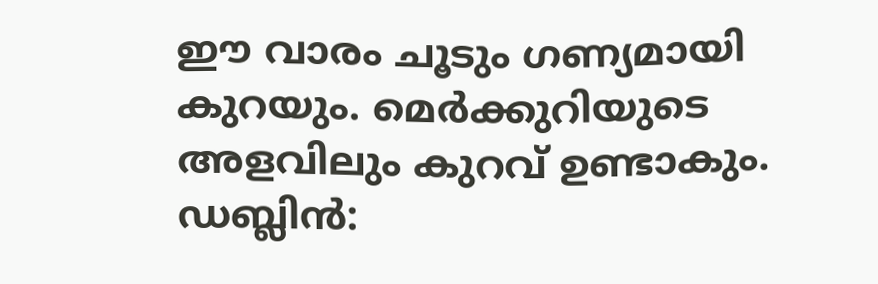ഈ വാരം ചൂടും ഗണ്യമായി കുറയും. മെർക്കുറിയുടെ അളവിലും കുറവ് ഉണ്ടാകും.
ഡബ്ലിൻ: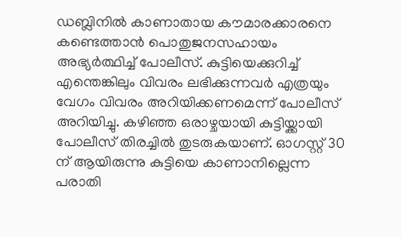ഡബ്ലിനിൽ കാണാതായ കൗമാരക്കാരനെ കണ്ടെത്താൻ പൊതുജനസഹായം അഭ്യർത്ഥിച്ച് പോലീസ്. കുട്ടിയെക്കുറിച്ച് എന്തെങ്കിലും വിവരം ലഭിക്കുന്നവർ എത്രയും വേഗം വിവരം അറിയിക്കണമെന്ന് പോലീസ് അറിയിച്ചു. കഴിഞ്ഞ ഒരാഴ്ചയായി കുട്ടിയ്ക്കായി പോലീസ് തിരച്ചിൽ തുടരുകയാണ്. ഓഗസ്റ്റ് 30 ന് ആയിരുന്നു കുട്ടിയെ കാണാനില്ലെന്ന പരാതി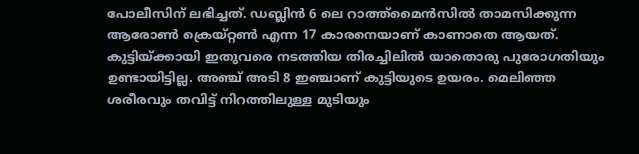പോലീസിന് ലഭിച്ചത്. ഡബ്ലിൻ 6 ലെ റാത്ത്മൈൻസിൽ താമസിക്കുന്ന ആരോൺ ക്രെയ്റ്റൺ എന്ന 17 കാരനെയാണ് കാണാതെ ആയത്. കുട്ടിയ്ക്കായി ഇതുവരെ നടത്തിയ തിരച്ചിലിൽ യാതൊരു പുരോഗതിയും ഉണ്ടായിട്ടില്ല. അഞ്ച് അടി 8 ഇഞ്ചാണ് കുട്ടിയുടെ ഉയരം. മെലിഞ്ഞ ശരീരവും തവിട്ട് നിറത്തിലുള്ള മുടിയും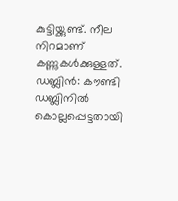കുട്ടിയ്ക്കുണ്ട്. നീല നിറമാണ് കണ്ണുകൾക്കുള്ളത്.
ഡബ്ലിൻ: കൗണ്ടി ഡബ്ലിനിൽ കൊല്ലപ്പെട്ടതായി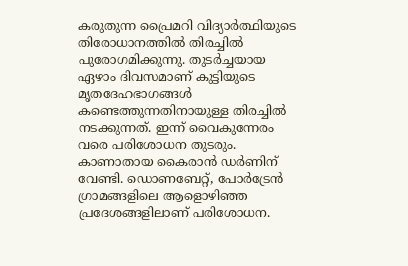കരുതുന്ന പ്രൈമറി വിദ്യാർത്ഥിയുടെ തിരോധാനത്തിൽ തിരച്ചിൽ പുരോഗമിക്കുന്നു. തുടർച്ചയായ ഏഴാം ദിവസമാണ് കുട്ടിയുടെ മൃതദേഹഭാഗങ്ങൾ കണ്ടെത്തുന്നതിനായുള്ള തിരച്ചിൽ നടക്കുന്നത്. ഇന്ന് വൈകുന്നേരം വരെ പരിശോധന തുടരും. കാണാതായ കൈരാൻ ഡർണിന് വേണ്ടി. ഡൊണബേറ്റ്, പോർട്രേൻ ഗ്രാമങ്ങളിലെ ആളൊഴിഞ്ഞ പ്രദേശങ്ങളിലാണ് പരിശോധന.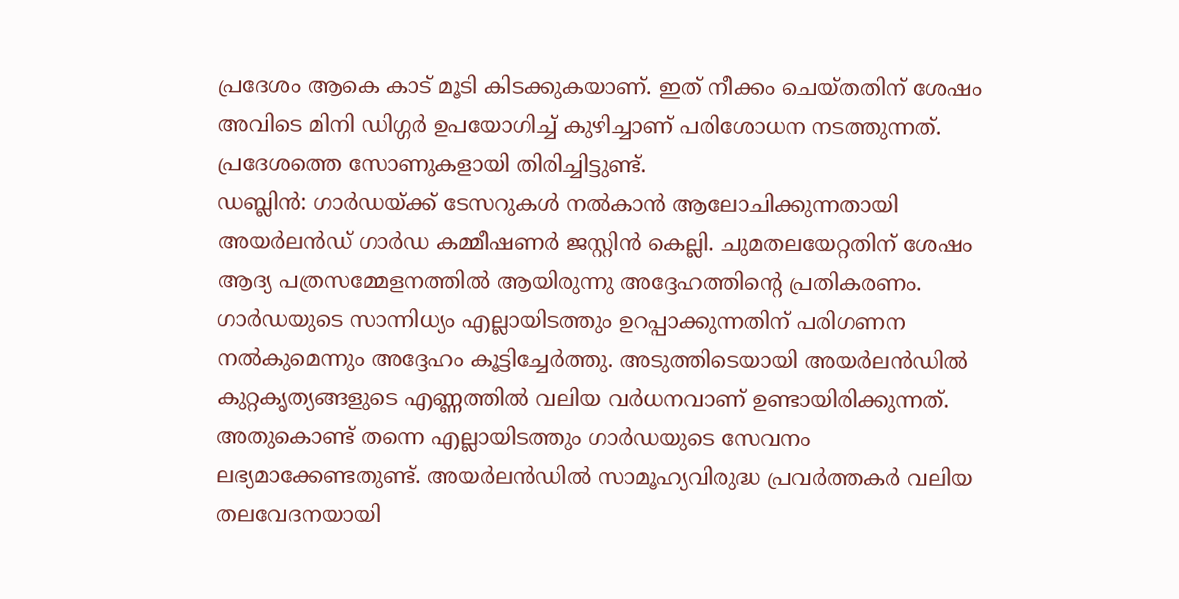പ്രദേശം ആകെ കാട് മൂടി കിടക്കുകയാണ്. ഇത് നീക്കം ചെയ്തതിന് ശേഷം അവിടെ മിനി ഡിഗ്ഗർ ഉപയോഗിച്ച് കുഴിച്ചാണ് പരിശോധന നടത്തുന്നത്. പ്രദേശത്തെ സോണുകളായി തിരിച്ചിട്ടുണ്ട്.
ഡബ്ലിൻ: ഗാർഡയ്ക്ക് ടേസറുകൾ നൽകാൻ ആലോചിക്കുന്നതായി അയർലൻഡ് ഗാർഡ കമ്മീഷണർ ജസ്റ്റിൻ കെല്ലി. ചുമതലയേറ്റതിന് ശേഷം ആദ്യ പത്രസമ്മേളനത്തിൽ ആയിരുന്നു അദ്ദേഹത്തിന്റെ പ്രതികരണം. ഗാർഡയുടെ സാന്നിധ്യം എല്ലായിടത്തും ഉറപ്പാക്കുന്നതിന് പരിഗണന നൽകുമെന്നും അദ്ദേഹം കൂട്ടിച്ചേർത്തു. അടുത്തിടെയായി അയർലൻഡിൽ കുറ്റകൃത്യങ്ങളുടെ എണ്ണത്തിൽ വലിയ വർധനവാണ് ഉണ്ടായിരിക്കുന്നത്. അതുകൊണ്ട് തന്നെ എല്ലായിടത്തും ഗാർഡയുടെ സേവനം ലഭ്യമാക്കേണ്ടതുണ്ട്. അയർലൻഡിൽ സാമൂഹ്യവിരുദ്ധ പ്രവർത്തകർ വലിയ തലവേദനയായി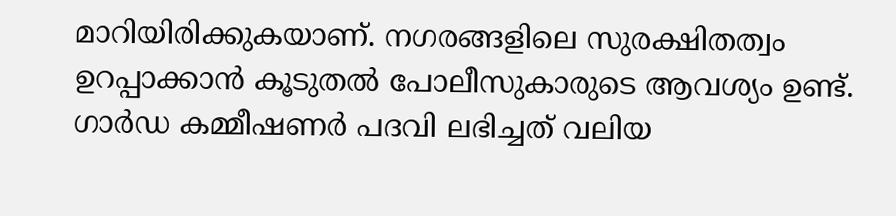മാറിയിരിക്കുകയാണ്. നഗരങ്ങളിലെ സുരക്ഷിതത്വം ഉറപ്പാക്കാൻ കൂടുതൽ പോലീസുകാരുടെ ആവശ്യം ഉണ്ട്. ഗാർഡ കമ്മീഷണർ പദവി ലഭിച്ചത് വലിയ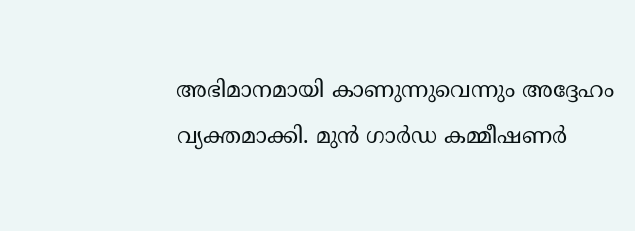അഭിമാനമായി കാണുന്നുവെന്നും അദ്ദേഹം വ്യക്തമാക്കി. മുൻ ഗാർഡ കമ്മീഷണർ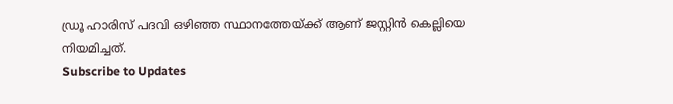ഡ്രൂ ഹാരിസ് പദവി ഒഴിഞ്ഞ സ്ഥാനത്തേയ്ക്ക് ആണ് ജസ്റ്റിൻ കെല്ലിയെ നിയമിച്ചത്.
Subscribe to Updates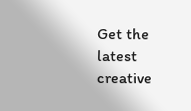Get the latest creative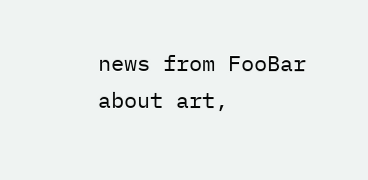news from FooBar about art,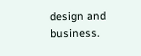design and business.